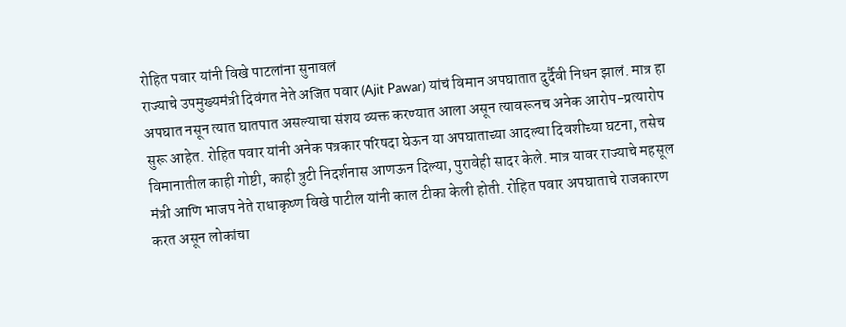रोहित पवार यांनी विखे पाटलांना सुनावलं
राज्याचे उपमुख्यमंत्री दिवंगत नेते अजित पवार (Ajit Pawar) यांचं विमान अपघातात दुर्दैवी निधन झालं. मात्र हा अपघात नसून त्यात घातपात असल्याचा संशय व्यक्त करण्यात आला असून त्यावरूनच अनेक आरोप-प्रत्यारोप सुरू आहेत. रोहित पवार यांनी अनेक पत्रकार परिषदा घेऊन या अपघाताच्या आदल्या दिवशीच्या घटना, तसेच विमानातील काही गोष्टी, काही त्रुटी निदर्शनास आणऊन दिल्या, पुरावेही सादर केले. मात्र यावर राज्याचे महसूल मंत्री आणि भाजप नेते राधाकृष्ण विखे पाटील यांनी काल टीका केली होती. रोहित पवार अपघाताचे राजकारण करत असून लोकांचा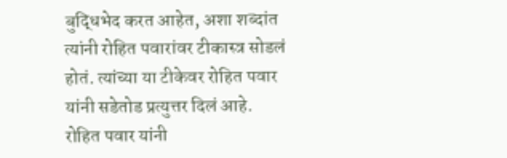बुद्धिभेद करत आहेत, अशा शब्दांत त्यांनी रोहित पवारांवर टीकास्त्र सोडलं होतं. त्यांच्या या टीकेवर रोहित पवार यांनी सडेतोड प्रत्युत्तर दिलं आहे.
रोहित पवार यांनी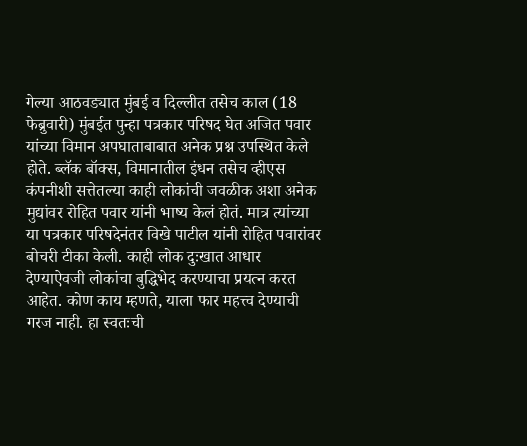गेल्या आठवड्यात मुंबई व दिल्लीत तसेच काल (18 फेब्रुवारी) मुंबईत पुन्हा पत्रकार परिषद घेत अजित पवार यांच्या विमान अपघाताबाबात अनेक प्रश्न उपस्थित केले होते. ब्लॅक बॉक्स, विमानातील इंधन तसेच व्हीएस कंपनीशी सत्तेतल्या काही लोकांची जवळीक अशा अनेक मुद्यांवर रोहित पवार यांनी भाष्य केलं होतं. मात्र त्यांच्या या पत्रकार परिषदेनंतर विखे पाटील यांनी रोहित पवारांवर बोचरी टीका केली. काही लोक दुःखात आधार देण्याऐवजी लोकांचा बुद्धिभेद करण्याचा प्रयत्न करत आहेत. कोण काय म्हणते, याला फार महत्त्व देण्याची गरज नाही. हा स्वतःची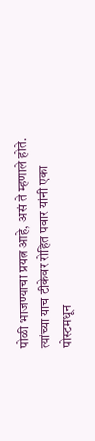पोळी भाजण्याचा प्रयत्न आहे, असं ते म्हणाले होते. त्यांच्या याच टीकेवर रोहित पवार यांनी एका पोस्टमधून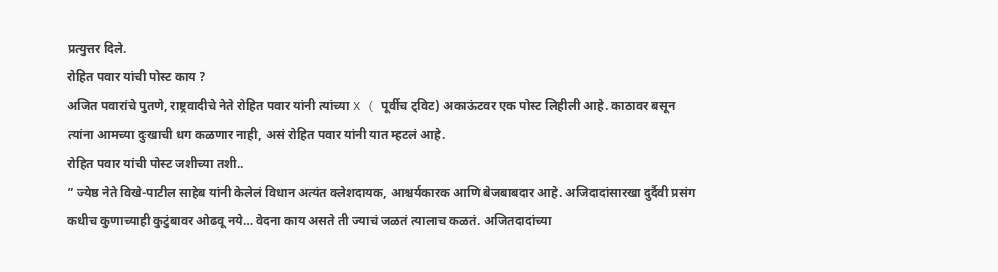प्रत्युत्तर दिले.
रोहित पवार यांची पोस्ट काय ?
अजित पवारांचे पुतणे, राष्ट्रवादीचे नेते रोहित पवार यांनी त्यांच्या X ( पूर्वीच ट्विट) अकाऊंटवर एक पोस्ट लिहीली आहे. काठावर बसून त्यांना आमच्या दुःखाची धग कळणार नाही, असं रोहित पवार यांनी यात म्हटलं आहे.
रोहित पवार यांची पोस्ट जशीच्या तशी..
” ज्येष्ठ नेते विखे-पाटील साहेब यांनी केलेलं विधान अत्यंत क्लेशदायक, आश्चर्यकारक आणि बेजबाबदार आहे. अजिदादांसारखा दुर्दैवी प्रसंग कधीच कुणाच्याही कुटुंबावर ओढवू नये… वेदना काय असते ती ज्याचं जळतं त्यालाच कळतं. अजितदादांच्या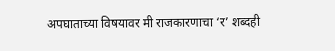अपघाताच्या विषयावर मी राजकारणाचा ‘र’ शब्दही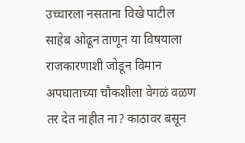उच्चारला नसताना विखे पाटील साहेब ओढून ताणून या विषयाला राजकारणाशी जोडून विमान अपघाताच्या चौकशीला वेगळं वळण तर देत नाहीत ना? काठावर बसून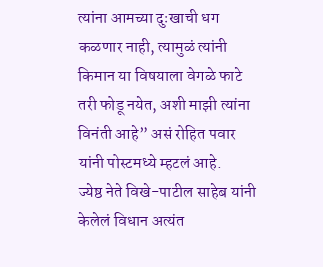त्यांना आमच्या दुःखाची धग कळणार नाही, त्यामुळं त्यांनी किमान या विषयाला वेगळे फाटे तरी फोडू नयेत, अशी माझी त्यांना विनंती आहे” असं रोहित पवार यांनी पोस्टमध्ये म्हटलं आहे.
ज्येष्ठ नेते विखे-पाटील साहेब यांनी केलेलं विधान अत्यंत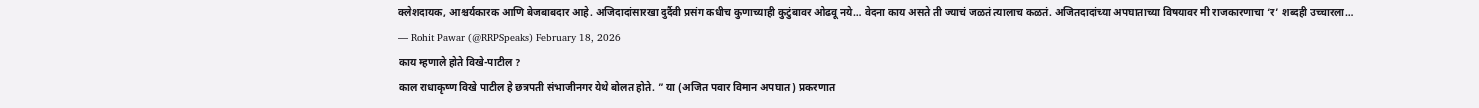क्लेशदायक, आश्चर्यकारक आणि बेजबाबदार आहे. अजिदादांसारखा दुर्दैवी प्रसंग कधीच कुणाच्याही कुटुंबावर ओढवू नये… वेदना काय असते ती ज्याचं जळतं त्यालाच कळतं. अजितदादांच्या अपघाताच्या विषयावर मी राजकारणाचा ‘र’ शब्दही उच्चारला…
— Rohit Pawar (@RRPSpeaks) February 18, 2026
काय म्हणाले होते विखे-पाटील ?
काल राधाकृष्ण विखे पाटील हे छत्रपती संभाजीनगर येथे बोलत होते. ” या (अजित पवार विमान अपघात) प्रकरणात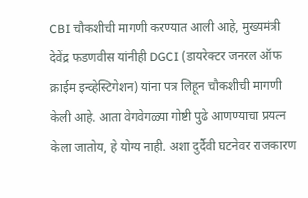CBI चौकशीची मागणी करण्यात आली आहे, मुख्यमंत्री देवेंद्र फडणवीस यांनीही DGCI (डायरेक्टर जनरल ऑफ क्राईम इन्व्हेस्टिगेशन) यांना पत्र लिहून चौकशीची मागणी केली आहे. आता वेगवेगळ्या गोष्टी पुढे आणण्याचा प्रयत्न केला जातोय, हे योग्य नाही. अशा दुर्दैवी घटनेवर राजकारण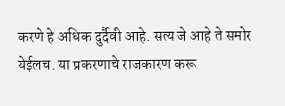करणे हे अधिक दुर्दैवी आहे. सत्य जे आहे ते समोर येईलच. या प्रकरणाचे राजकारण करू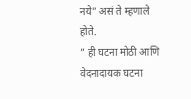नये” असं ते म्हणाले होते.
” ही घटना मोठी आणि वेदनादायक घटना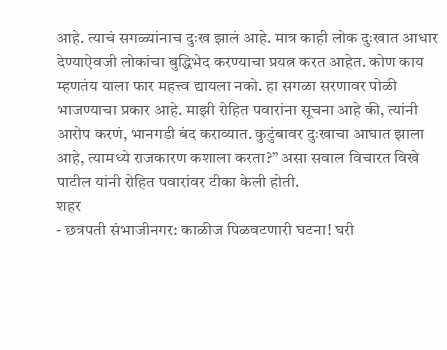आहे. त्याचं सगळ्यांनाच दुःख झालं आहे. मात्र काही लोक दुःखात आधार देण्याऐवजी लोकांचा बुद्धिभेद करण्याचा प्रयत्न करत आहेत. कोण काय म्हणतंय याला फार महत्त्व द्यायला नको. हा सगळा सरणावर पोळी भाजण्याचा प्रकार आहे. माझी रोहित पवारांना सूचना आहे की, त्यांनी आरोप करणं, भानगडी बंद कराव्यात. कुटुंबावर दुःखाचा आघात झाला आहे, त्यामध्ये राजकारण कशाला करता?” असा सवाल विचारत विखे पाटील यांनी रोहित पवारांवर टीका केली होती.
शहर
- छत्रपती संभाजीनगर: काळीज पिळवटणारी घटना! घरी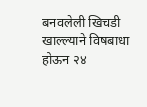बनवलेली खिचडी खाल्ल्याने विषबाधा होऊन २४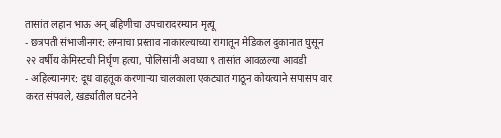तासांत लहान भाऊ अन् बहिणीचा उपचारादरम्यान मृत्यू
- छत्रपती संभाजीनगर: लग्नाचा प्रस्ताव नाकारल्याच्या रागातून मेडिकल दुकानात घुसून २२ वर्षीय केमिस्टची निर्घृण हत्या, पोलिसांनी अवघ्या ९ तासांत आवळल्या आवडी
- अहिल्यानगर: दूध वाहतूक करणाऱ्या चालकाला एकट्यात गाठून कोयत्याने सपासप वार करत संपवले, खर्ड्यातील घटनेने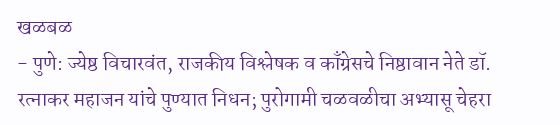खळबळ
- पुणे: ज्येष्ठ विचारवंत, राजकीय विश्लेषक व काँग्रेसचे निष्ठावान नेते डॉ. रत्नाकर महाजन यांचे पुण्यात निधन; पुरोगामी चळवळीचा अभ्यासू चेहरा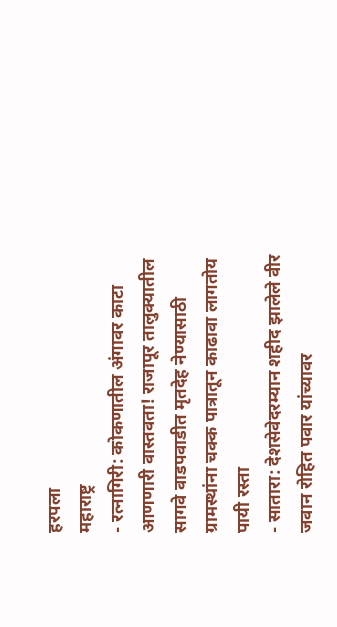हरपला
महाराष्ट्र
- रत्नागिरी: कोकणातील अंगावर काटा आणणारी वास्तवता! राजापूर तालुक्यातील सागवे वाडपवाडीत मृतदेह नेण्यासाठी ग्रामस्थांना चक्क पात्रातून काढावा लागतोय पायी रस्ता
- सातारा: देशसेवेदरम्यान शहीद झालेले वीर जवान रोहित पवार यांच्यावर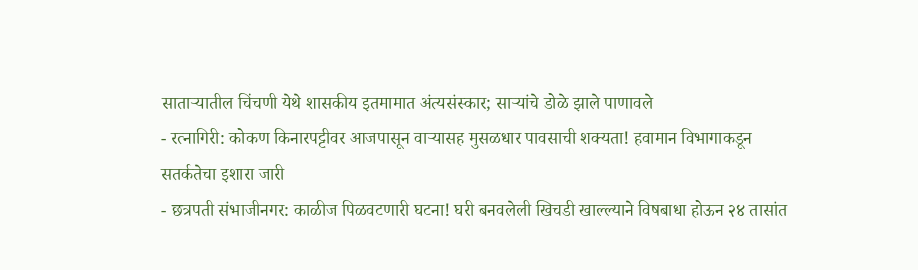साताऱ्यातील चिंचणी येथे शासकीय इतमामात अंत्यसंस्कार; साऱ्यांचे डोळे झाले पाणावले
- रत्नागिरी: कोकण किनारपट्टीवर आजपासून वाऱ्यासह मुसळधार पावसाची शक्यता! हवामान विभागाकडून सतर्कतेचा इशारा जारी
- छत्रपती संभाजीनगर: काळीज पिळवटणारी घटना! घरी बनवलेली खिचडी खाल्ल्याने विषबाधा होऊन २४ तासांत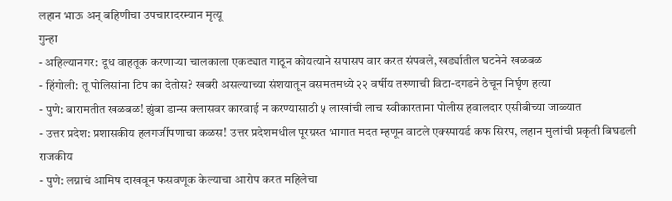लहान भाऊ अन् बहिणीचा उपचारादरम्यान मृत्यू
गुन्हा
- अहिल्यानगर: दूध वाहतूक करणाऱ्या चालकाला एकट्यात गाठून कोयत्याने सपासप वार करत संपवले, खर्ड्यातील घटनेने खळबळ
- हिंगोली: तू पोलिसांना टिप का देतोस? खबरी असल्याच्या संशयातून वसमतमध्ये २२ वर्षीय तरुणाची विटा-दगडने ठेचून निर्घृण हत्या
- पुणे: बारामतीत खळबळ! झुंबा डान्स क्लासवर कारवाई न करण्यासाठी ५ लाखांची लाच स्वीकारताना पोलीस हवालदार एसीबीच्या जाळ्यात
- उत्तर प्रदेश: प्रशासकीय हलगर्जीपणाचा कळस! उत्तर प्रदेशमधील पूरग्रस्त भागात मदत म्हणून वाटले एक्स्पायर्ड कफ सिरप, लहान मुलांची प्रकृती बिघडली
राजकीय
- पुणे: लग्नाचं आमिष दाखवून फसवणूक केल्याचा आरोप करत महिलेचा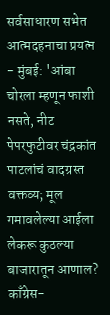सर्वसाधारण सभेत आत्मदहनाचा प्रयत्न
- मुंबई: 'आंबा चोरला म्हणून फाशी नसते, नीट पेपरफुटीवर चंद्रकांत पाटलांचं वादग्रस्त वक्तव्य; मूल गमावलेल्या आईला लेकरू कुठल्या बाजारातून आणाल? काँग्रेस-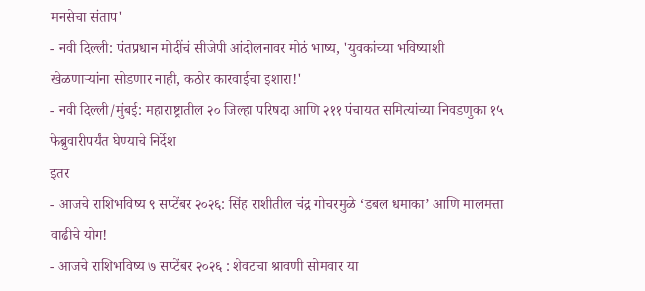मनसेचा संताप'
- नवी दिल्ली: पंतप्रधान मोदींचं सीजेपी आंदोलनावर मोठं भाष्य, 'युवकांच्या भविष्याशी खेळणाऱ्यांना सोडणार नाही, कठोर कारवाईचा इशारा!'
- नवी दिल्ली/मुंबई: महाराष्ट्रातील २० जिल्हा परिषदा आणि २११ पंचायत समित्यांच्या निवडणुका १५ फेब्रुवारीपर्यंत घेण्याचे निर्देश
इतर
- आजचे राशिभविष्य ९ सप्टेंबर २०२६: सिंह राशीतील चंद्र गोचरमुळे ‘डबल धमाका’ आणि मालमत्ता वाढीचे योग!
- आजचे राशिभविष्य ७ सप्टेंबर २०२६ : शेवटचा श्रावणी सोमवार या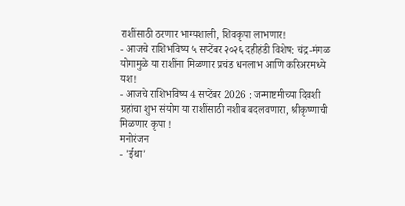राशींसाठी ठरणार भाग्यशाली, शिवकृपा लाभणार!
- आजचे राशिभविष्य ५ सप्टेंबर २०२६ दहीहंडी विशेष: चंद्र-मंगळ योगामुळे या राशींना मिळणार प्रचंड धनलाभ आणि करिअरमध्ये यश!
- आजचे राशिभविष्य 4 सप्टेंबर 2026 : जन्माष्टमीच्या दिवशी ग्रहांचा शुभ संयोग या राशींसाठी नशीब बदलवणारा, श्रीकृष्णाची मिळणार कृपा !
मनोरंजन
- 'ईथा'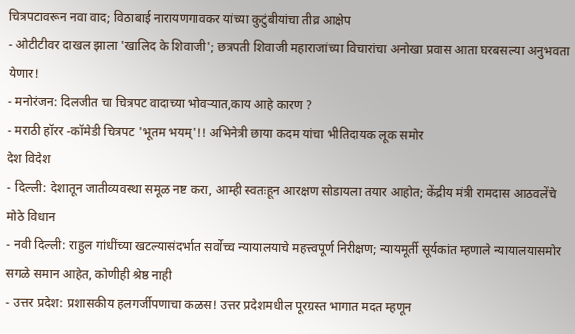चित्रपटावरून नवा वाद; विठाबाई नारायणगावकर यांच्या कुटुंबीयांचा तीव्र आक्षेप
- ओटीटीवर दाखल झाला 'खालिद के शिवाजी'; छत्रपती शिवाजी महाराजांच्या विचारांचा अनोखा प्रवास आता घरबसल्या अनुभवता येणार!
- मनोरंजन: दिलजीत चा चित्रपट वादाच्या भोवऱ्यात,काय आहे कारण ?
- मराठी हॉरर -कॉमेडी चित्रपट 'भूतम भयम्'!! अभिनेत्री छाया कदम यांचा भीतिदायक लूक समोर
देश विदेश
- दिल्ली: देशातून जातीव्यवस्था समूळ नष्ट करा, आम्ही स्वतःहून आरक्षण सोडायला तयार आहोत; केंद्रीय मंत्री रामदास आठवलेंचे मोठे विधान
- नवी दिल्ली: राहुल गांधींच्या खटल्यासंदर्भात सर्वोच्च न्यायालयाचे महत्त्वपूर्ण निरीक्षण; न्यायमूर्ती सूर्यकांत म्हणाले न्यायालयासमोर सगळे समान आहेत, कोणीही श्रेष्ठ नाही
- उत्तर प्रदेश: प्रशासकीय हलगर्जीपणाचा कळस! उत्तर प्रदेशमधील पूरग्रस्त भागात मदत म्हणून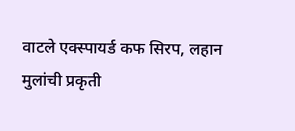वाटले एक्स्पायर्ड कफ सिरप, लहान मुलांची प्रकृती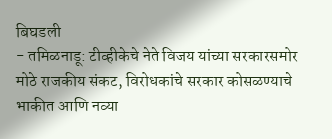बिघडली
- तमिळनाडू: टीव्हीकेचे नेते विजय यांच्या सरकारसमोर मोठे राजकीय संकट, विरोधकांचे सरकार कोसळण्याचे भाकीत आणि नव्या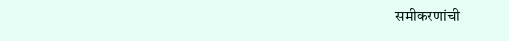समीकरणांची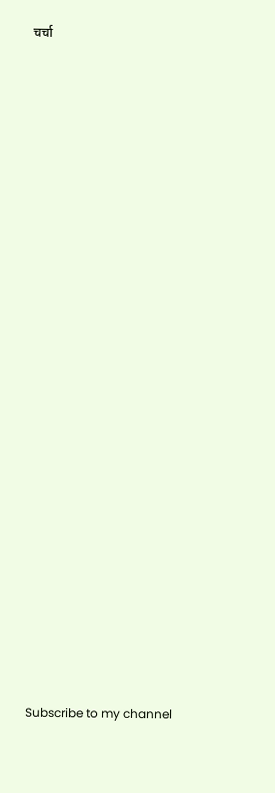चर्चा


























Subscribe to my channel